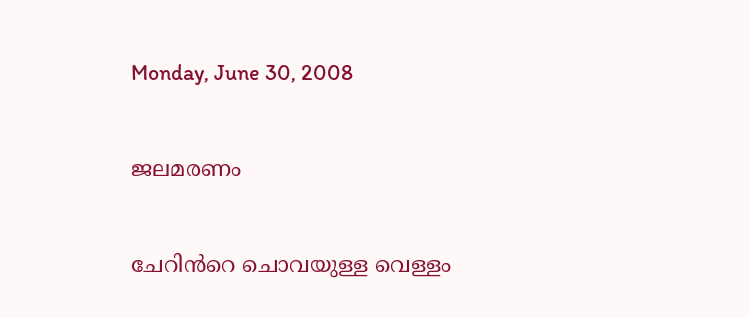Monday, June 30, 2008

ജലമരണം

ചേറിന്‍‌റെ ചൊവയുള്ള വെള്ളം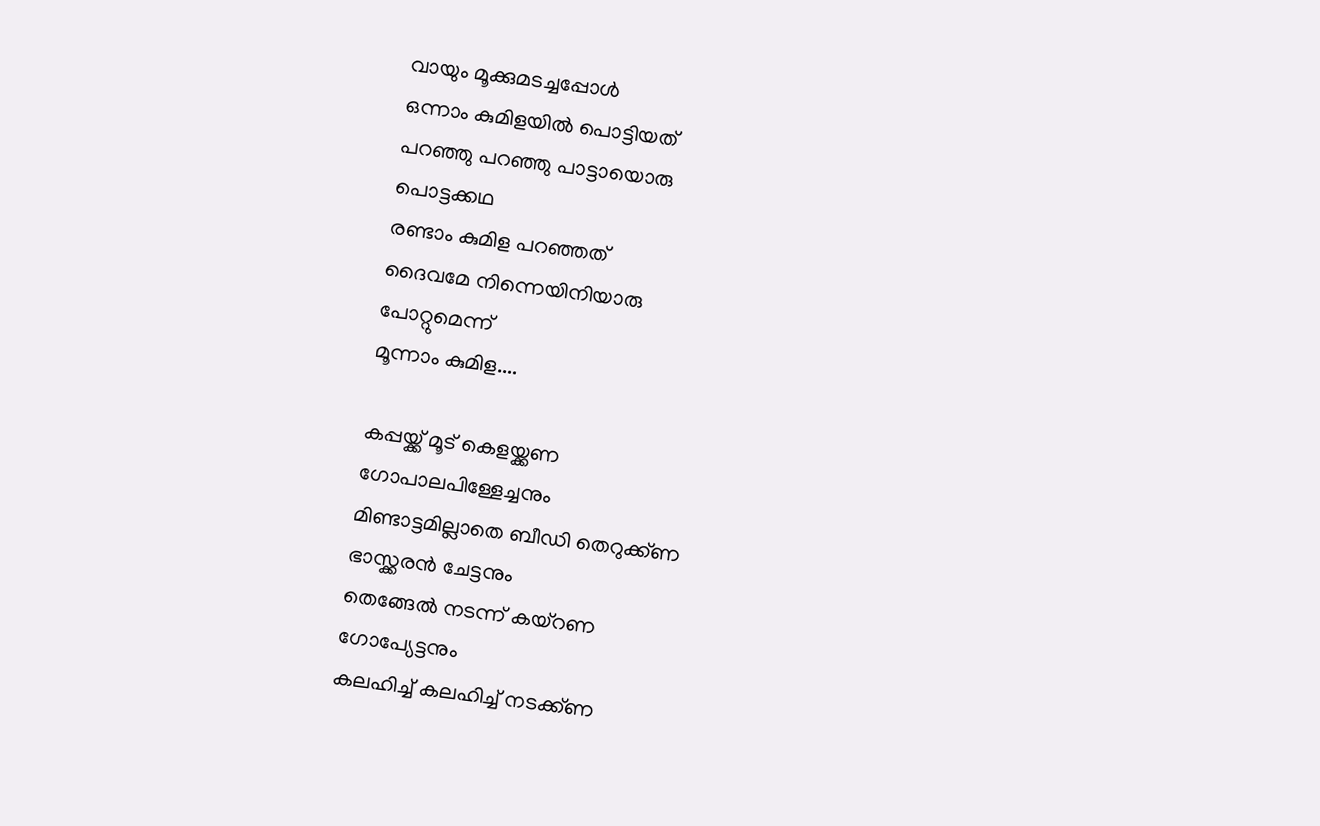വായും മൂക്കുമടച്ചപ്പോള്‍
ഒന്നാം കുമിളയില്‍ പൊട്ടിയത്
പറഞ്ഞു പറഞ്ഞു പാട്ടായൊരു
പൊട്ടക്കഥ
രണ്ടാം കുമിള പറഞ്ഞത്
ദൈവമേ നിന്നെയിനിയാരു
പോറ്റുമെന്ന്
മൂന്നാം കുമിള....

കപ്പയ്ക്ക് മൂട് കെളയ്ക്കണ
ഗോപാലപിള്ളേച്ചനും
മിണ്ടാട്ടമില്ലാതെ ബീഡി തെറുക്ക്ണ
ഭാസ്ക്കരന്‍ ചേട്ടനും
തെങ്ങേല്‍ നടന്ന് കയ്‌റണ
ഗോപ്യേട്ടനും
കലഹിച്ച് കലഹിച്ച് നടക്ക്ണ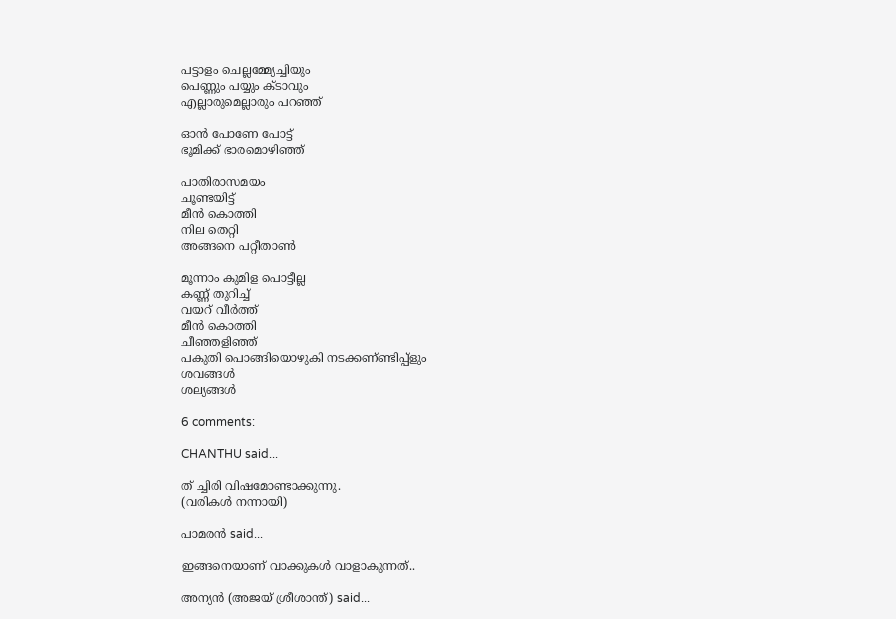പട്ടാളം ചെല്ലമ്മ്യേച്ചിയും
പെണ്ണും പയ്യും ക്ടാവും
എല്ലാരുമെല്ലാരും പറഞ്ഞ്

ഓന്‍ പോണേ പോട്ട്
ഭൂമിക്ക് ഭാരമൊഴിഞ്ഞ്

പാതിരാസമയം
ചൂണ്ടയിട്ട്
മീന്‍ കൊത്തി
നില തെറ്റി
അങ്ങനെ പറ്റീതാണ്‍

മൂന്നാം കുമിള പൊട്ടീല്ല
കണ്ണ് തുറിച്ച്
വയറ് വീര്‍ത്ത്
മീന്‍ കൊത്തി
ചീഞ്ഞളിഞ്ഞ്
പകുതി പൊങ്ങിയൊഴുകി നടക്കണ്‌ണ്ടിപ്പ്‌‌ളും
ശവങ്ങള്‍
ശല്യങ്ങള്‍

6 comments:

CHANTHU said...

ത്‌ ച്ചിരി വിഷമോണ്ടാക്കുന്നു.
(വരികള്‍ നന്നായി)

പാമരന്‍ said...

ഇങ്ങനെയാണ്‌ വാക്കുകള്‍ വാളാകുന്നത്‌..

അന്യന്‍ (അജയ്‌ ശ്രീശാന്ത്‌) said...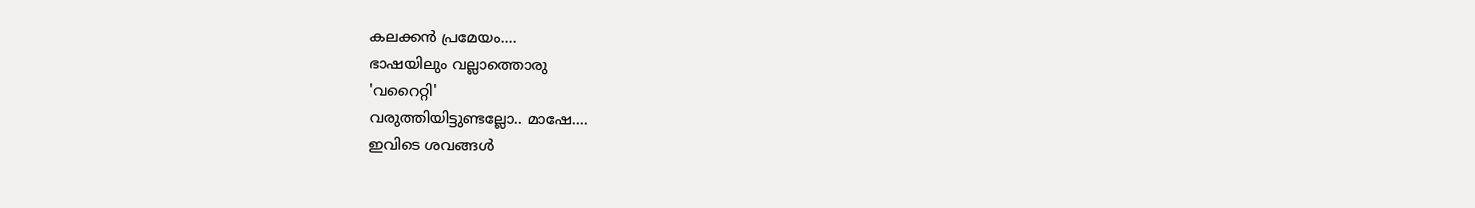കലക്കന്‍ പ്രമേയം....
ഭാഷയിലും വല്ലാത്തൊരു
'വറൈറ്റി'
വരുത്തിയിട്ടുണ്ടല്ലോ.. മാഷേ....
ഇവിടെ ശവങ്ങള്‍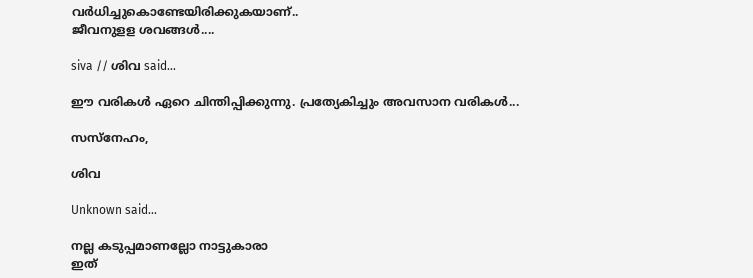വര്‍ധിച്ചുകൊണ്ടേയിരിക്കുകയാണ്‌..
ജീവനുളള ശവങ്ങള്‍....

siva // ശിവ said...

ഈ വരികള്‍ ഏറെ ചിന്തിപ്പിക്കുന്നു. പ്രത്യേകിച്ചും അവസാന വരികള്‍...

സസ്നേഹം,

ശിവ

Unknown said...

നല്ല കടുപ്പമാ‍ണല്ലോ നാട്ടുകാരാ
ഇത്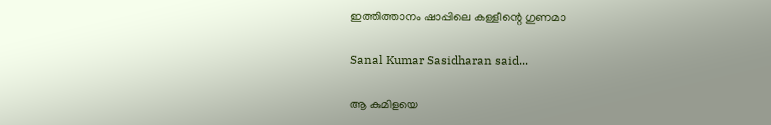ഇത്തിത്താനം ഷാപ്പിലെ കള്ളീന്റെ ഗുണമാ

Sanal Kumar Sasidharan said...

ആ കുമിളയെ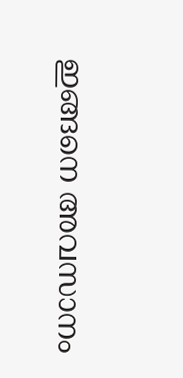ഇങ്ങനെ അവസാനം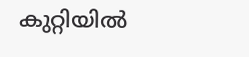കുറ്റിയില്‍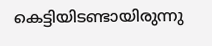കെട്ടിയിടണ്ടായിരുന്നു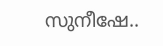സുനീഷേ..